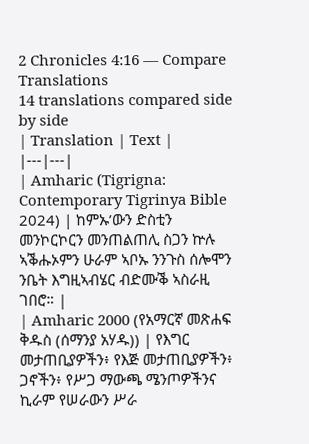2 Chronicles 4:16 — Compare Translations
14 translations compared side by side
| Translation | Text |
|---|---|
| Amharic (Tigrigna: Contemporary Tigrinya Bible 2024) | ከምኡ’ውን ድስቲን መንኮርኮርን መንጠልጠሊ ስጋን ኵሉ ኣቕሑኦምን ሁራም ኣቦኡ ንንጉስ ሰሎሞን ንቤት እግዚኣብሄር ብድሙቕ ኣስራዚ ገበሮ። |
| Amharic 2000 (የአማርኛ መጽሐፍ ቅዱስ (ሰማንያ አሃዱ)) | የእግር መታጠቢያዎችን፥ የእጅ መታጠቢያዎችን፥ ጋኖችን፥ የሥጋ ማውጫ ሜንጦዎችንና ኪራም የሠራውን ሥራ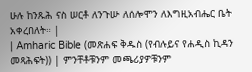ሁሉ ከንጹሕ ናስ ሠርቶ ለንጉሡ ለሰሎሞን ለእግዚአብሔር ቤት አቀረበለት። |
| Amharic Bible (መጽሐፍ ቅዱስ (የብሉይና የሐዲስ ኪዳን መጻሕፍት)) | ምንቸቶቹንም መጫሪያዎቹንም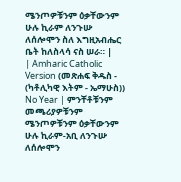ሜንጦዎቹንም ዕቃቸውንም ሁሉ ኪራም ለንጉሡ ለሰሎሞን ስለ እግዚአብሔር ቤት ከለስላሳ ናስ ሠራ። |
| Amharic Catholic Version (መጽሐፍ ቅዱስ - (ካቶሊካዊ እትም - ኤማሁስ)) No Year | ምንቸቶቹንም መጫሪያዎቹንም ሜንጦዎቹንም ዕቃቸውንም ሁሉ ኪራም-አቢ ለንጉሡ ለሰሎሞን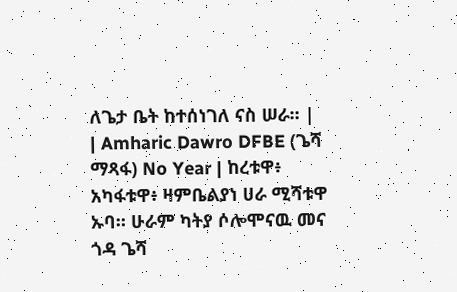ለጌታ ቤት ከተሰነገለ ናስ ሠራ። |
| Amharic Dawro DFBE (ጌሻ ማጻፋ) No Year | ከረቱዋ፥ አካፋቱዋ፥ ዛምቤልያነ ሀራ ሚሻቱዋ ኡባ። ሁራም ካትያ ሶሎሞናዉ መና ጎዳ ጌሻ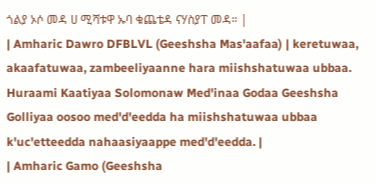ጎልያ ኦሶ መዳ ሀ ሚሻቱዋ ኡባ ቁጨቴዳ ናሃስያፐ መዳ። |
| Amharic Dawro DFBLVL (Geeshsha Mas'aafaa) | keretuwaa, akaafatuwaa, zambeeliyaanne hara miishshatuwaa ubbaa. Huraami Kaatiyaa Solomonaw Med'inaa Godaa Geeshsha Golliyaa oosoo med'd'eedda ha miishshatuwaa ubbaa k'uc'etteedda nahaasiyaappe med'd'eedda. |
| Amharic Gamo (Geeshsha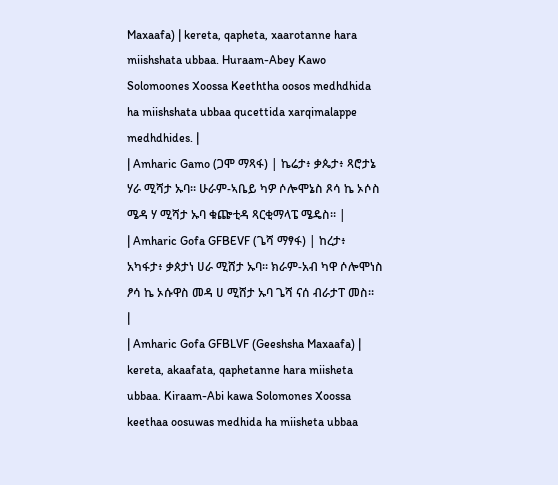Maxaafa) | kereta, qapheta, xaarotanne hara miishshata ubbaa. Huraam-Abey Kawo Solomoones Xoossa Keeththa oosos medhdhida ha miishshata ubbaa qucettida xarqimalappe medhdhides. |
| Amharic Gamo (ጋሞ ማጻፋ) | ኬሬታ፥ ቃጴታ፥ ጻሮታኔ ሃራ ሚሻታ ኡባ። ሁራም-ኣቤይ ካዎ ሶሎሞኔስ ጾሳ ኬ ኦሶስ ሜዳ ሃ ሚሻታ ኡባ ቁጬቲዳ ጻርቂማላፔ ሜዴስ። |
| Amharic Gofa GFBEVF (ጌሻ ማፃፋ) | ከረታ፥ አካፋታ፥ ቃጰታነ ሀራ ሚሸታ ኡባ። ክራም-አብ ካዋ ሶሎሞነስ ፆሳ ኬ ኦሱዋስ መዳ ሀ ሚሸታ ኡባ ጌሻ ናሰ ብራታፐ መስ። |
| Amharic Gofa GFBLVF (Geeshsha Maxaafa) | kereta, akaafata, qaphetanne hara miisheta ubbaa. Kiraam-Abi kawa Solomones Xoossa keethaa oosuwas medhida ha miisheta ubbaa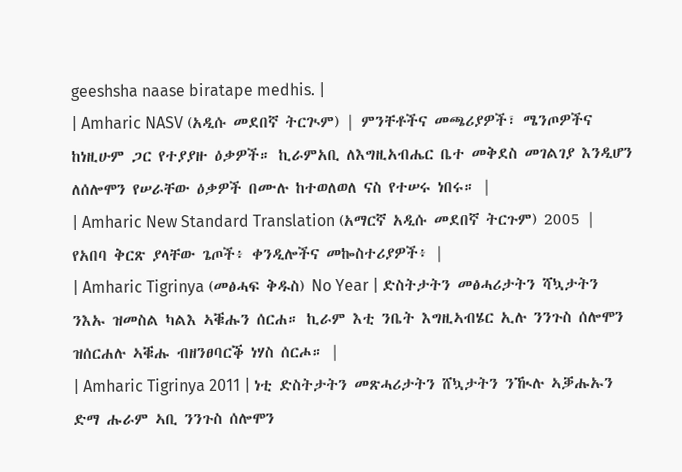geeshsha naase biratape medhis. |
| Amharic NASV (አዲሱ መደበኛ ትርጒም) | ምንቸቶችና መጫሪያዎች፣ ሜንጦዎችና ከነዚሁም ጋር የተያያዙ ዕቃዎች። ኪራምአቢ ለእግዚአብሔር ቤተ መቅደስ መገልገያ እንዲሆን ለሰሎሞን የሠራቸው ዕቃዎች በሙሉ ከተወለወለ ናስ የተሠሩ ነበሩ። |
| Amharic New Standard Translation (አማርኛ አዲሱ መደበኛ ትርጉም) 2005 | የአበባ ቅርጽ ያላቸው ጌጦች፥ ቀንዲሎችና መኰስተሪያዎች፥ |
| Amharic Tigrinya (መፅሓፍ ቅዱስ) No Year | ድስትታትን መፅሓሪታትን ሻኳታትን ንእኡ ዝመስል ካልእ ኣቑሑን ሰርሐ። ኪራም እቲ ንቤት እግዚኣብሄር ኢሉ ንንጉስ ሰሎሞን ዝሰርሐሉ ኣቑሑ ብዘንፀባርቕ ነሃስ ሰርሖ። |
| Amharic Tigrinya 2011 | ነቲ ድስትታትን መጽሓሪታትን ሸኳታትን ንዂሉ ኣቓሑኡን ድማ ሑራም ኣቢ ንንጉስ ሰሎሞን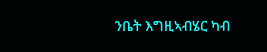ንቤት እግዚኣብሄር ካብ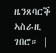ዜንጸባርቕ ኣስራዚ ገበሮ። |